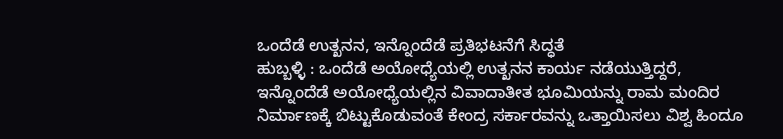ಒಂದೆಡೆ ಉತ್ಖನನ, ಇನ್ನೊಂದೆಡೆ ಪ್ರತಿಭಟನೆಗೆ ಸಿದ್ಧತೆ
ಹುಬ್ಬಳ್ಳಿ : ಒಂದೆಡೆ ಅಯೋಧ್ಯೆಯಲ್ಲಿ ಉತ್ಖನನ ಕಾರ್ಯ ನಡೆಯುತ್ತಿದ್ದರೆ, ಇನ್ನೊಂದೆಡೆ ಅಯೋಧ್ಯೆಯಲ್ಲಿನ ವಿವಾದಾತೀತ ಭೂಮಿಯನ್ನು ರಾಮ ಮಂದಿರ ನಿರ್ಮಾಣಕ್ಕೆ ಬಿಟ್ಟುಕೊಡುವಂತೆ ಕೇಂದ್ರ ಸರ್ಕಾರವನ್ನು ಒತ್ತಾಯಿಸಲು ವಿಶ್ವ ಹಿಂದೂ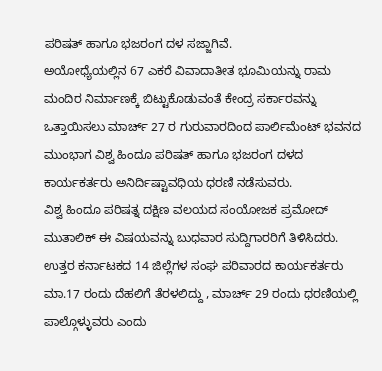ಪರಿಷತ್ ಹಾಗೂ ಭಜರಂಗ ದಳ ಸಜ್ಜಾಗಿವೆ.
ಅಯೋಧ್ಯೆಯಲ್ಲಿನ 67 ಎಕರೆ ವಿವಾದಾತೀತ ಭೂಮಿಯನ್ನು ರಾಮ ಮಂದಿರ ನಿರ್ಮಾಣಕ್ಕೆ ಬಿಟ್ಟುಕೊಡುವಂತೆ ಕೇಂದ್ರ ಸರ್ಕಾರವನ್ನು ಒತ್ತಾಯಿಸಲು ಮಾರ್ಚ್ 27 ರ ಗುರುವಾರದಿಂದ ಪಾರ್ಲಿಮೆಂಟ್ ಭವನದ ಮುಂಭಾಗ ವಿಶ್ವ ಹಿಂದೂ ಪರಿಷತ್ ಹಾಗೂ ಭಜರಂಗ ದಳದ ಕಾರ್ಯಕರ್ತರು ಅನಿರ್ದಿಷ್ಟಾವಧಿಯ ಧರಣಿ ನಡೆಸುವರು.
ವಿಶ್ವ ಹಿಂದೂ ಪರಿಷತ್ನ ದಕ್ಷಿಣ ವಲಯದ ಸಂಯೋಜಕ ಪ್ರಮೋದ್ ಮುತಾಲಿಕ್ ಈ ವಿಷಯವನ್ನು ಬುಧವಾರ ಸುದ್ದಿಗಾರರಿಗೆ ತಿಳಿಸಿದರು.
ಉತ್ತರ ಕರ್ನಾಟಕದ 14 ಜಿಲ್ಲೆಗಳ ಸಂಘ ಪರಿವಾರದ ಕಾರ್ಯಕರ್ತರು ಮಾ.17 ರಂದು ದೆಹಲಿಗೆ ತೆರಳಲಿದ್ದು , ಮಾರ್ಚ್ 29 ರಂದು ಧರಣಿಯಲ್ಲಿ ಪಾಲ್ಗೊಳ್ಳುವರು ಎಂದು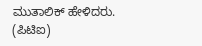ಮುತಾಲಿಕ್ ಹೇಳಿದರು.
(ಪಿಟಿಐ)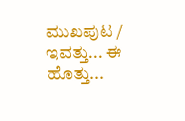ಮುಖಪುಟ / ಇವತ್ತು... ಈ ಹೊತ್ತು...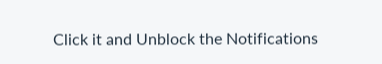Click it and Unblock the Notifications